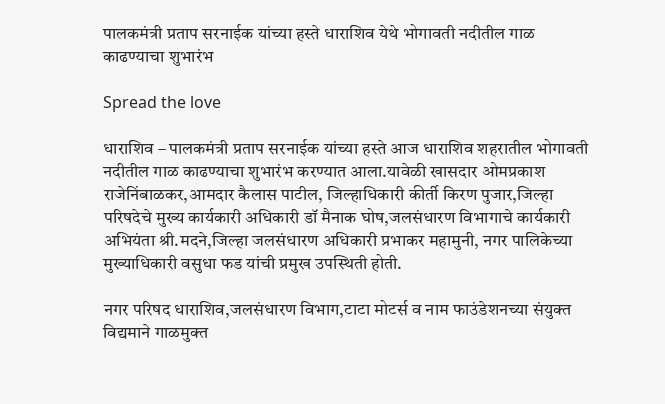पालकमंत्री प्रताप सरनाईक यांच्या हस्ते धाराशिव येथे भोगावती नदीतील गाळ काढण्याचा शुभारंभ

Spread the love

धाराशिव – पालकमंत्री प्रताप सरनाईक यांच्या हस्ते आज धाराशिव शहरातील भोगावती नदीतील गाळ काढण्याचा शुभारंभ करण्यात आला.यावेळी खासदार ओमप्रकाश राजेनिंबाळकर,आमदार कैलास पाटील, जिल्हाधिकारी कीर्ती किरण पुजार,जिल्हा परिषदेचे मुख्य कार्यकारी अधिकारी डॉ मैनाक घोष,जलसंधारण विभागाचे कार्यकारी अभियंता श्री.मदने,जिल्हा जलसंधारण अधिकारी प्रभाकर महामुनी, नगर पालिकेच्या मुख्याधिकारी वसुधा फड यांची प्रमुख उपस्थिती होती.

नगर परिषद धाराशिव,जलसंधारण विभाग,टाटा मोटर्स व नाम फाउंडेशनच्या संयुक्त विद्यमाने गाळमुक्त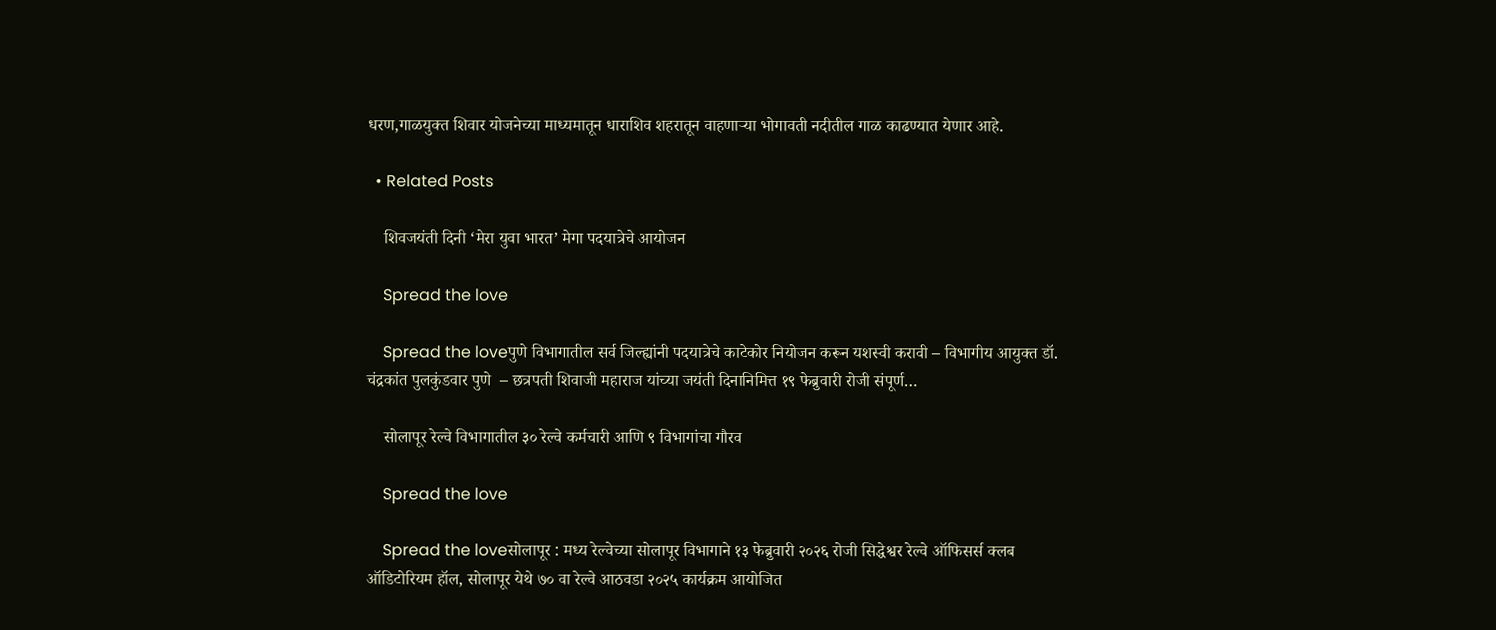धरण,गाळयुक्त शिवार योजनेच्या माध्यमातून धाराशिव शहरातून वाहणाऱ्या भोगावती नदीतील गाळ काढण्यात येणार आहे.

  • Related Posts

    शिवजयंती दिनी ‘मेरा युवा भारत’ मेगा पदयात्रेचे आयोजन

    Spread the love

    Spread the loveपुणे विभागातील सर्व जिल्ह्यांनी पदयात्रेचे काटेकोर नियोजन करून यशस्वी करावी – विभागीय आयुक्त डॉ. चंद्रकांत पुलकुंडवार पुणे  – छत्रपती शिवाजी महाराज यांच्या जयंती दिनानिमित्त १९ फेब्रुवारी रोजी संपूर्ण…

    सोलापूर रेल्वे विभागातील ३० रेल्वे कर्मचारी आणि ९ विभागांचा गौरव

    Spread the love

    Spread the loveसोलापूर : मध्य रेल्वेच्या सोलापूर विभागाने १३ फेब्रुवारी २०२६ रोजी सिद्धेश्वर रेल्वे ऑफिसर्स क्लब ऑडिटोरियम हॉल, सोलापूर येथे ७० वा रेल्वे आठवडा २०२५ कार्यक्रम आयोजित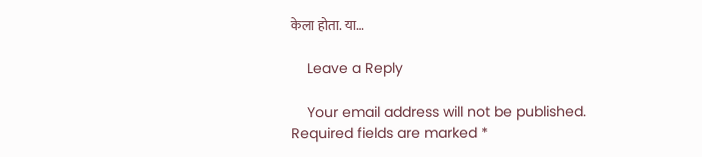केला होता. या…

    Leave a Reply

    Your email address will not be published. Required fields are marked *